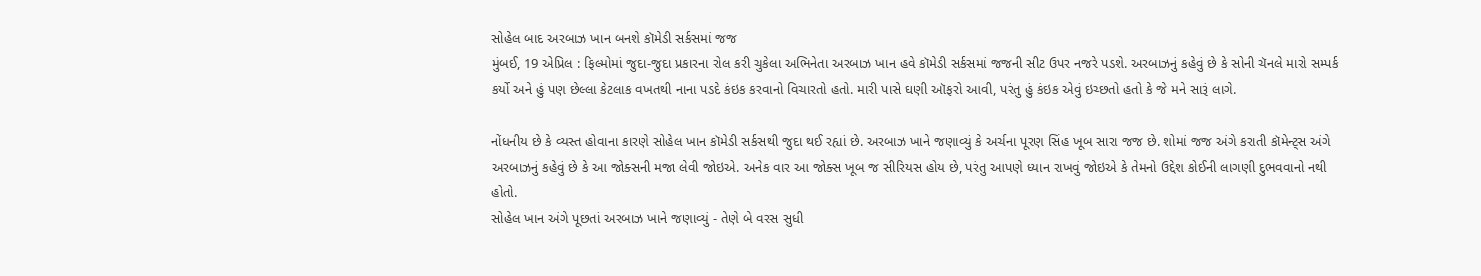સોહેલ બાદ અરબાઝ ખાન બનશે કૉમેડી સર્કસમાં જજ
મુંબઈ, 19 એપ્રિલ : ફિલ્મોમાં જુદા-જુદા પ્રકારના રોલ કરી ચુકેલા અભિનેતા અરબાઝ ખાન હવે કૉમેડી સર્કસમાં જજની સીટ ઉપર નજરે પડશે. અરબાઝનું કહેવું છે કે સોની ચૅનલે મારો સમ્પર્ક કર્યો અને હું પણ છેલ્લા કેટલાક વખતથી નાના પડદે કંઇક કરવાનો વિચારતો હતો. મારી પાસે ઘણી ઑફરો આવી, પરંતુ હું કંઇક એવું ઇચ્છતો હતો કે જે મને સારૂં લાગે.

નોંધનીય છે કે વ્યસ્ત હોવાના કારણે સોહેલ ખાન કૉમેડી સર્કસથી જુદા થઈ રહ્યાં છે. અરબાઝ ખાને જણાવ્યું કે અર્ચના પૂરણ સિંહ ખૂબ સારા જજ છે. શોમાં જજ અંગે કરાતી કૉમેન્ટ્સ અંગે અરબાઝનું કહેવું છે કે આ જોક્સની મજા લેવી જોઇએ. અનેક વાર આ જોક્સ ખૂબ જ સીરિયસ હોય છે, પરંતુ આપણે ધ્યાન રાખવું જોઇએ કે તેમનો ઉદ્દેશ કોઈની લાગણી દુભવવાનો નથી હોતો.
સોહેલ ખાન અંગે પૂછતાં અરબાઝ ખાને જણાવ્યું - તેણે બે વરસ સુધી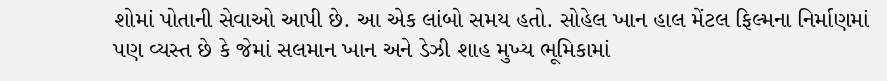શોમાં પોતાની સેવાઓ આપી છે. આ એક લાંબો સમય હતો. સોહેલ ખાન હાલ મેંટલ ફિલ્મના નિર્માણમાં પણ વ્યસ્ત છે કે જેમાં સલમાન ખાન અને ડેઝી શાહ મુખ્ય ભૂમિકામાં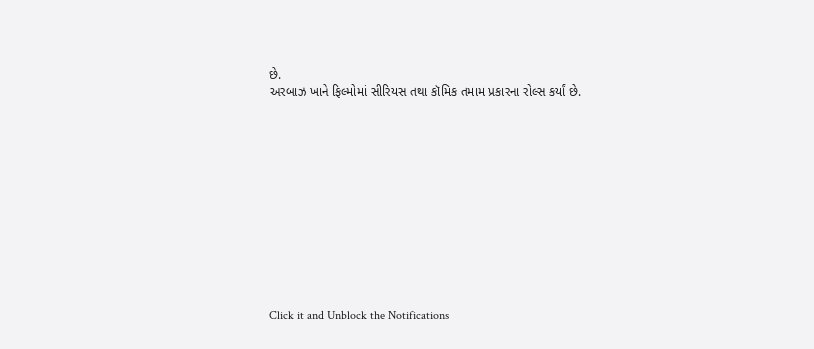છે.
અરબાઝ ખાને ફિલ્મોમાં સીરિયસ તથા કૉમિક તમામ પ્રકારના રોલ્સ કર્યાં છે.












Click it and Unblock the Notifications